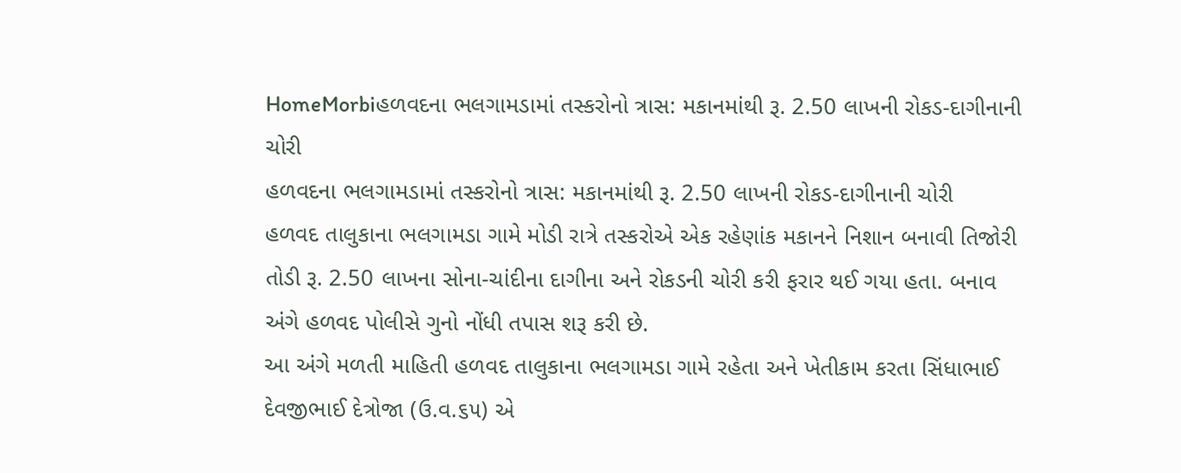HomeMorbiહળવદના ભલગામડામાં તસ્કરોનો ત્રાસ: મકાનમાંથી રૂ. 2.50 લાખની રોકડ-દાગીનાની ચોરી
હળવદના ભલગામડામાં તસ્કરોનો ત્રાસ: મકાનમાંથી રૂ. 2.50 લાખની રોકડ-દાગીનાની ચોરી
હળવદ તાલુકાના ભલગામડા ગામે મોડી રાત્રે તસ્કરોએ એક રહેણાંક મકાનને નિશાન બનાવી તિજોરી તોડી રૂ. 2.50 લાખના સોના-ચાંદીના દાગીના અને રોકડની ચોરી કરી ફરાર થઈ ગયા હતા. બનાવ અંગે હળવદ પોલીસે ગુનો નોંધી તપાસ શરૂ કરી છે.
આ અંગે મળતી માહિતી હળવદ તાલુકાના ભલગામડા ગામે રહેતા અને ખેતીકામ કરતા સિંધાભાઈ દેવજીભાઈ દેત્રોજા (ઉ.વ.૬૫) એ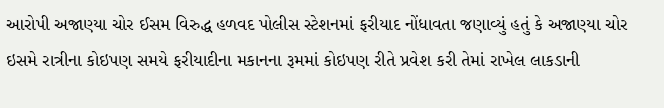આરોપી અજાણ્યા ચોર ઈસમ વિરુદ્ધ હળવદ પોલીસ સ્ટેશનમાં ફરીયાદ નોંધાવતા જણાવ્યું હતું કે અજાણ્યા ચોર ઇસમે રાત્રીના કોઇપણ સમયે ફરીયાદીના મકાનના રૂમમાં કોઇપણ રીતે પ્રવેશ કરી તેમાં રાખેલ લાકડાની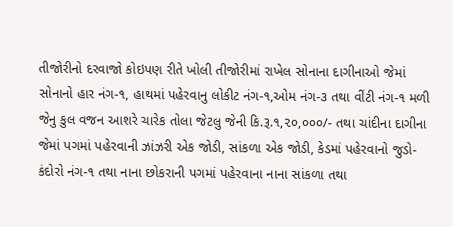તીજોરીનો દરવાજો કોઇપણ રીતે ખોલી તીજોરીમાં રાખેલ સોનાના દાગીનાઓ જેમાં સોનાનો હાર નંગ-૧, હાથમાં પહેરવાનુ લોકીટ નંગ-૧,ઓમ નંગ-૩ તથા વીંટી નંગ-૧ મળી જેનુ કુલ વજન આશરે ચારેક તોલા જેટલુ જેની કિ.રૂ.૧,૨૦,૦૦૦/- તથા ચાંદીના દાગીના જેમાં પગમાં પહેરવાની ઝાંઝરી એક જોડી, સાંકળા એક જોડી, કેડમાં પહેરવાનો જુડો-કંદોરો નંગ-૧ તથા નાના છોકરાની પગમાં પહેરવાના નાના સાંકળા તથા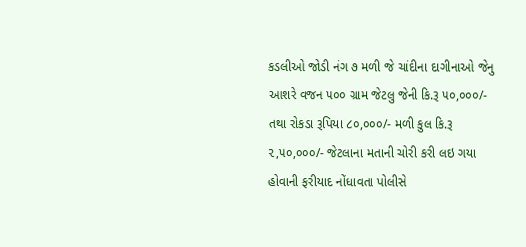કડલીઓ જોડી નંગ ૭ મળી જે ચાંદીના દાગીનાઓ જેનુ આશરે વજન ૫૦૦ ગ્રામ જેટલુ જેની કિ.રૂ ૫૦,૦૦૦/- તથા રોકડા રૂપિયા ૮૦,૦૦૦/- મળી કુલ કિ.રૂ ૨,૫૦,૦૦૦/- જેટલાના મતાની ચોરી કરી લઇ ગયા હોવાની ફરીયાદ નોંધાવતા પોલીસે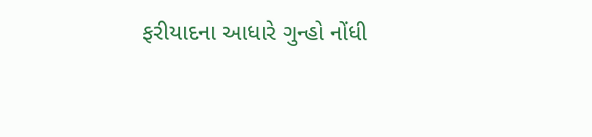ફરીયાદના આધારે ગુન્હો નોંધી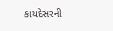કાયદેસરની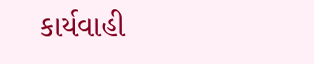કાર્યવાહી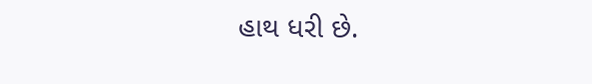હાથ ધરી છે.